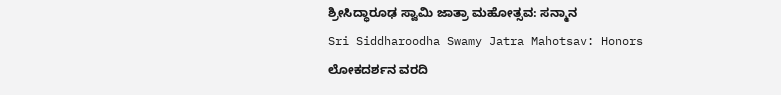ಶ್ರೀಸಿದ್ಧಾರೂಢ ಸ್ವಾಮಿ ಜಾತ್ರಾ ಮಹೋತ್ಸವ: ಸನ್ಮಾನ
Sri Siddharoodha Swamy Jatra Mahotsav: Honors
ಲೋಕದರ್ಶನ ವರದಿ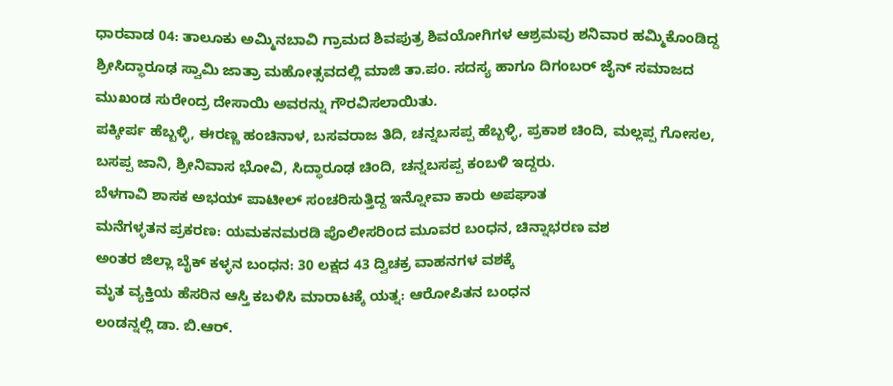ಧಾರವಾಡ 04: ತಾಲೂಕು ಅಮ್ಮಿನಬಾವಿ ಗ್ರಾಮದ ಶಿವಪುತ್ರ ಶಿವಯೋಗಿಗಳ ಆಶ್ರಮವು ಶನಿವಾರ ಹಮ್ಮಿಕೊಂಡಿದ್ದ ಶ್ರೀಸಿದ್ಧಾರೂಢ ಸ್ವಾಮಿ ಜಾತ್ರಾ ಮಹೋತ್ಸವದಲ್ಲಿ ಮಾಜಿ ತಾ.ಪಂ. ಸದಸ್ಯ ಹಾಗೂ ದಿಗಂಬರ್ ಜೈನ್ ಸಮಾಜದ ಮುಖಂಡ ಸುರೇಂದ್ರ ದೇಸಾಯಿ ಅವರನ್ನು ಗೌರವಿಸಲಾಯಿತು.
ಪಕ್ಕೀರ್ಪ ಹೆಬ್ಬಳ್ಳಿ, ಈರಣ್ಣ ಹಂಚಿನಾಳ, ಬಸವರಾಜ ತಿದಿ, ಚನ್ನಬಸಪ್ಪ ಹೆಬ್ಬಳ್ಳಿ, ಪ್ರಕಾಶ ಚಿಂದಿ, ಮಲ್ಲಪ್ಪ ಗೋಸಲ, ಬಸಪ್ಪ ಜಾನಿ, ಶ್ರೀನಿವಾಸ ಭೋವಿ, ಸಿದ್ಧಾರೂಢ ಚಿಂದಿ, ಚನ್ನಬಸಪ್ಪ ಕಂಬಳಿ ಇದ್ದರು.
ಬೆಳಗಾವಿ ಶಾಸಕ ಅಭಯ್ ಪಾಟೀಲ್ ಸಂಚರಿಸುತ್ತಿದ್ದ ಇನ್ನೋವಾ ಕಾರು ಅಪಘಾತ
ಮನೆಗಳ್ಳತನ ಪ್ರಕರಣ: ಯಮಕನಮರಡಿ ಪೊಲೀಸರಿಂದ ಮೂವರ ಬಂಧನ, ಚಿನ್ನಾಭರಣ ವಶ
ಅಂತರ ಜಿಲ್ಲಾ ಬೈಕ್ ಕಳ್ಳನ ಬಂಧನ: 30 ಲಕ್ಷದ 43 ದ್ವಿಚಕ್ರ ವಾಹನಗಳ ವಶಕ್ಕೆ
ಮೃತ ವ್ಯಕ್ತಿಯ ಹೆಸರಿನ ಆಸ್ತಿ ಕಬಳಿಸಿ ಮಾರಾಟಕ್ಕೆ ಯತ್ನ: ಆರೋಪಿತನ ಬಂಧನ
ಲಂಡನ್ನಲ್ಲಿ ಡಾ. ಬಿ.ಆರ್.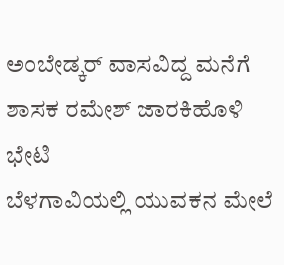ಅಂಬೇಡ್ಕರ್ ವಾಸವಿದ್ದ ಮನೆಗೆ ಶಾಸಕ ರಮೇಶ್ ಜಾರಕಿಹೊಳಿ ಭೇಟಿ
ಬೆಳಗಾವಿಯಲ್ಲಿ ಯುವಕನ ಮೇಲೆ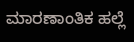ಮಾರಣಾಂತಿಕ ಹಲ್ಲೆ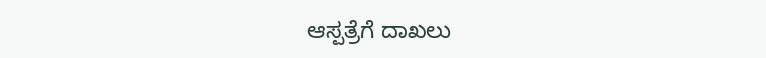ಆಸ್ಪತ್ರೆಗೆ ದಾಖಲು